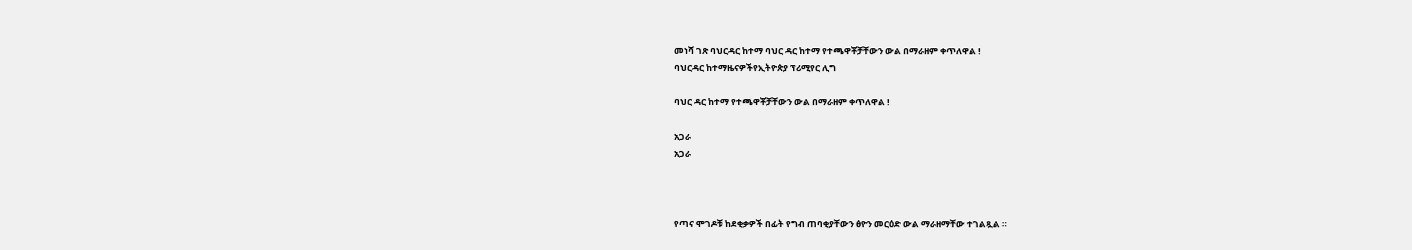መነሻ ገጽ ባህርዳር ከተማ ባህር ዳር ከተማ የተጫዋቾቻቸውን ውል በማራዘም ቀጥለዋል !
ባህርዳር ከተማዜናዎችየኢትዮጵያ ፕሪሚየር ሊግ

ባህር ዳር ከተማ የተጫዋቾቻቸውን ውል በማራዘም ቀጥለዋል !

አጋራ
አጋራ



የጣና ሞገዶቹ ከደቂቃዎች በፊት የግብ ጠባቂያቸውን ፅዮን መርዕድ ውል ማራዘማቸው ተገልጿል ።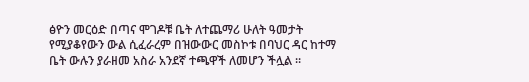ፅዮን መርዕድ በጣና ሞገዶቹ ቤት ለተጨማሪ ሁለት ዓመታት የሚያቆየውን ውል ሲፈራረም በዝውውር መስኮቱ በባህር ዳር ከተማ ቤት ውሉን ያራዘመ አስራ አንደኛ ተጫዋች ለመሆን ችሏል ።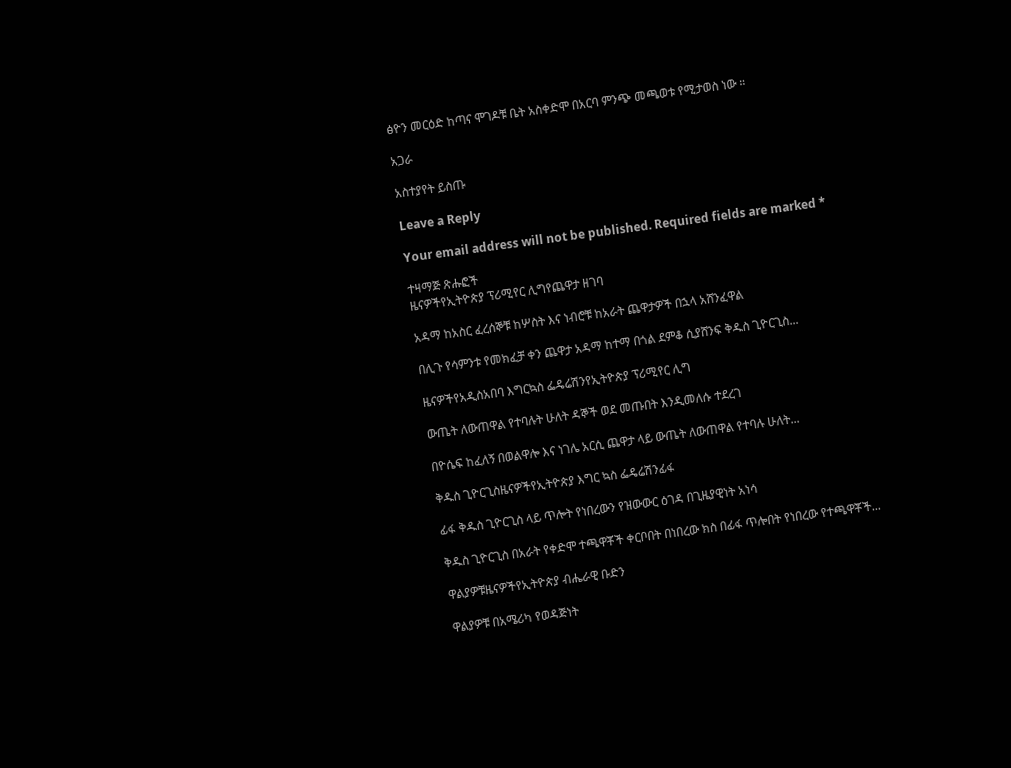ፅዮን መርዕድ ከጣና ሞገዶቹ ቤት አስቀድሞ በአርባ ምንጭ መጫወቱ የሚታወስ ነው ።

አጋራ

አስተያየት ይስጡ

Leave a Reply

Your email address will not be published. Required fields are marked *

ተዛማጅ ጽሑፎች
ዜናዎችየኢትዮጵያ ፕሪሚየር ሊግየጨዋታ ዘገባ

አዳማ ከአስር ፈረሰኞቹ ከሦስት እና ነብሮቹ ከአራት ጨዋታዎች በኋላ አሸንፈዋል

በሊጉ የሳምንቱ የመክፈቻ ቀን ጨዋታ አዳማ ከተማ በጎል ደምቆ ሲያሸንፍ ቅዱስ ጊዮርጊስ...

ዜናዎችየአዲስአበባ እግርኳስ ፌዴሬሽንየኢትዮጵያ ፕሪሚየር ሊግ

ውጤት ለውጠዋል የተባሉት ሁለት ዳኞች ወደ መጡበት እንዲመለሱ ተደረገ

በዮሴፍ ከፈለኝ በወልዋሎ እና ነገሌ አርሲ ጨዋታ ላይ ውጤት ለውጠዋል የተባሉ ሁለት...

ቅዱስ ጊዮርጊስዜናዎችየኢትዮጵያ እግር ኳስ ፌዴሬሽንፊፋ

ፊፋ ቅዱስ ጊዮርጊስ ላይ ጥሎት የነበረውን የዝውውር ዕገዳ በጊዜያዊነት አነሳ

ቅዱስ ጊዮርጊስ በአራት የቀድሞ ተጫዋቾች ቀርቦበት በነበረው ክስ በፊፋ ጥሎበት የነበረው የተጫዋቾች...

ዋልያዎቹዜናዎችየኢትዮጵያ ብሔራዊ ቡድን

ዋልያዎቹ በአሜሪካ የወዳጅነት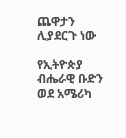ጨዋታን ሊያደርጉ ነው

የኢትዮጵያ ብሔራዊ ቡድን ወደ አሜሪካ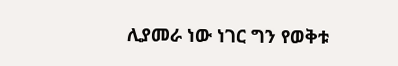ሊያመራ ነው ነገር ግን የወቅቱ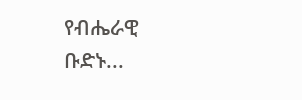የብሔራዊ ቡድኑ...